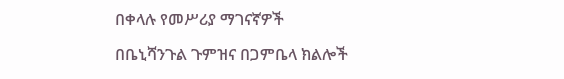በቀላሉ የመሥሪያ ማገናኛዎች

በቤኒሻንጉል ጉምዝና በጋምቤላ ክልሎች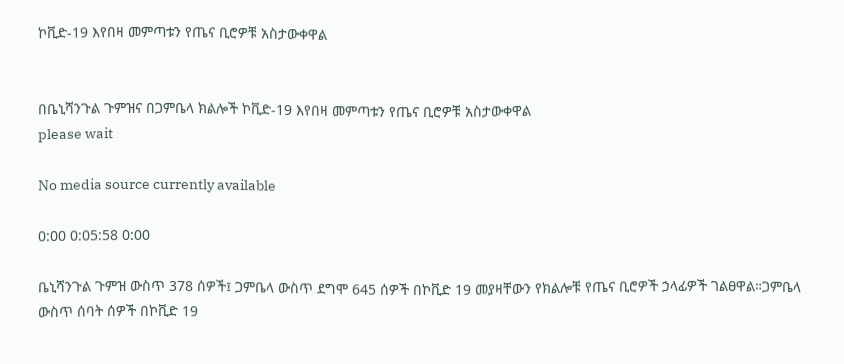ኮቪድ-19 እየበዛ መምጣቱን የጤና ቢሮዎቹ አስታውቀዋል


በቤኒሻንጉል ጉምዝና በጋምቤላ ክልሎች ኮቪድ-19 እየበዛ መምጣቱን የጤና ቢሮዎቹ አስታውቀዋል
please wait

No media source currently available

0:00 0:05:58 0:00

ቤኒሻንጉል ጉምዝ ውስጥ 378 ሰዎች፤ ጋምቤላ ውስጥ ደግሞ 645 ሰዎች በኮቪድ 19 መያዛቸውን የክልሎቹ የጤና ቢሮዎች ኃላፊዎች ገልፀዋል።ጋምቤላ ውስጥ ሰባት ሰዎች በኮቪድ 19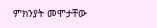ምክንያት መሞታቸው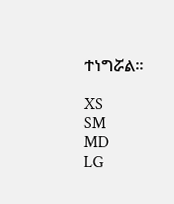ተነግሯል።

XS
SM
MD
LG